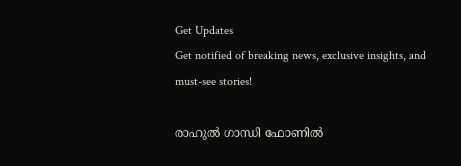Get Updates
Get notified of breaking news, exclusive insights, and must-see stories!

രാഹുല്‍ ഗാന്ധി ഫോണില്‍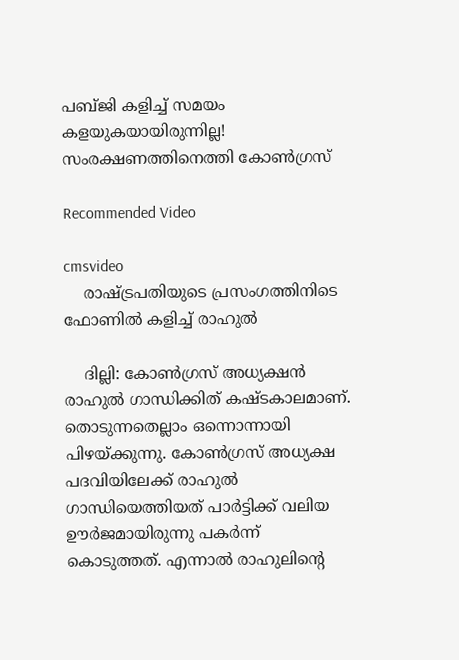പബ്ജി കളിച്ച് സമയം കളയുകയായിരുന്നില്ല! സംരക്ഷണത്തിനെത്തി കോൺഗ്രസ്

Recommended Video

cmsvideo
    രാഷ്ട്രപതിയുടെ പ്രസംഗത്തിനിടെ ഫോണില്‍ കളിച്ച് രാഹുല്‍

    ദില്ലി: കോണ്‍ഗ്രസ് അധ്യക്ഷന്‍ രാഹുല്‍ ഗാന്ധിക്കിത് കഷ്ടകാലമാണ്. തൊടുന്നതെല്ലാം ഒന്നൊന്നായി പിഴയ്ക്കുന്നു. കോണ്‍ഗ്രസ് അധ്യക്ഷ പദവിയിലേക്ക് രാഹുല്‍ ഗാന്ധിയെത്തിയത് പാര്‍ട്ടിക്ക് വലിയ ഊര്‍ജമായിരുന്നു പകര്‍ന്ന് കൊടുത്തത്. എന്നാല്‍ രാഹുലിന്റെ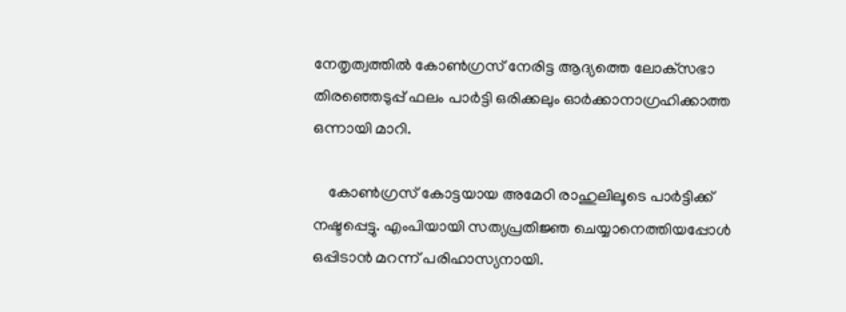നേതൃത്വത്തില്‍ കോണ്‍ഗ്രസ് നേരിട്ട ആദ്യത്തെ ലോക്‌സഭാ തിരഞ്ഞെടുപ്പ് ഫലം പാര്‍ട്ടി ഒരിക്കലും ഓര്‍ക്കാനാഗ്രഹിക്കാത്ത ഒന്നായി മാറി.

    കോണ്‍ഗ്രസ് കോട്ടയായ അമേഠി രാഹുലിലൂടെ പാര്‍ട്ടിക്ക് നഷ്ടപ്പെട്ടു. എംപിയായി സത്യപ്രതിജ്ഞ ചെയ്യാനെത്തിയപ്പോള്‍ ഒപ്പിടാന്‍ മറന്ന് പരിഹാസ്യനായി.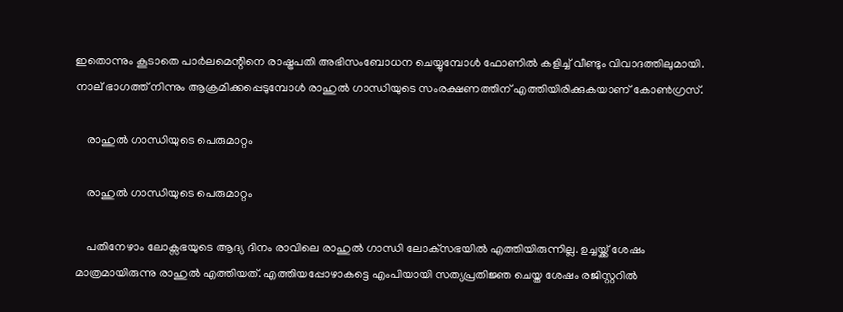ഇതൊന്നും കൂടാതെ പാര്‍ലമെന്റിനെ രാഷ്ട്രപതി അഭിസംബോധന ചെയ്യുമ്പോള്‍ ഫോണില്‍ കളിച്ച് വീണ്ടും വിവാദത്തിലുമായി. നാല് ഭാഗത്ത് നിന്നും ആക്രമിക്കപ്പെടുമ്പോള്‍ രാഹുല്‍ ഗാന്ധിയുടെ സംരക്ഷണത്തിന് എത്തിയിരിക്കുകയാണ് കോണ്‍ഗ്രസ്.

    രാഹുൽ ഗാന്ധിയുടെ പെരുമാറ്റം

    രാഹുൽ ഗാന്ധിയുടെ പെരുമാറ്റം

    പതിനേഴാം ലോക്സഭയുടെ ആദ്യ ദിനം രാവിലെ രാഹുല്‍ ഗാന്ധി ലോക്‌സഭയില്‍ എത്തിയിരുന്നില്ല. ഉച്ചയ്ക്ക് ശേഷം മാത്രമായിരുന്നു രാഹുല്‍ എത്തിയത്. എത്തിയപ്പോഴാകട്ടെ എംപിയായി സത്യപ്രതിജ്ഞ ചെയ്ത ശേഷം രജിസ്റ്ററിൽ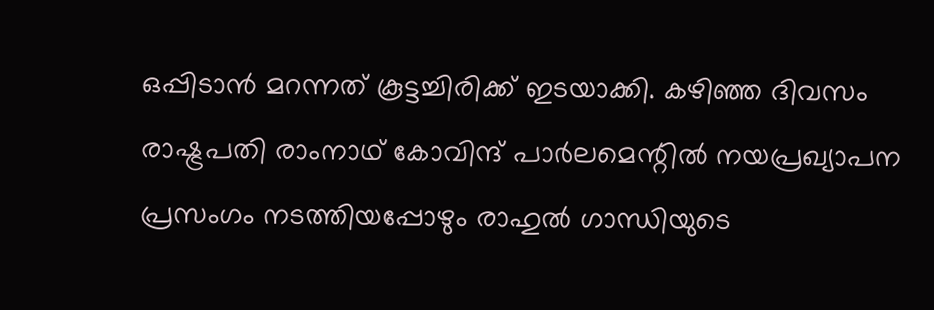ഒപ്പിടാൻ മറന്നത് കൂട്ടച്ചിരിക്ക് ഇടയാക്കി. കഴിഞ്ഞ ദിവസം രാഷ്ട്രപതി രാംനാഥ് കോവിന്ദ് പാർലമെന്റിൽ നയപ്രഖ്യാപന പ്രസംഗം നടത്തിയപ്പോഴും രാഹുൽ ഗാന്ധിയുടെ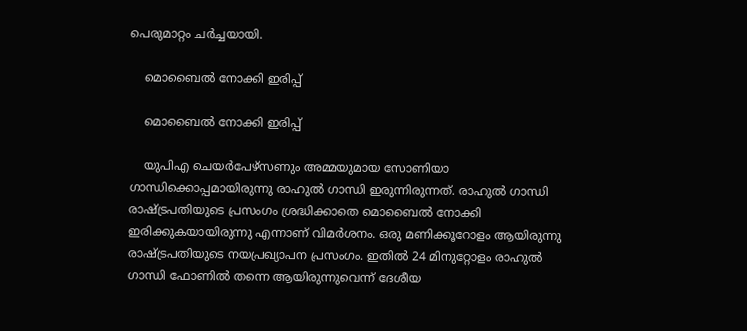പെരുമാറ്റം ചർച്ചയായി.

    മൊബൈല്‍ നോക്കി ഇരിപ്പ്

    മൊബൈല്‍ നോക്കി ഇരിപ്പ്

    യുപിഎ ചെയര്‍പേഴ്‌സണും അമ്മയുമായ സോണിയാ ഗാന്ധിക്കൊപ്പമായിരുന്നു രാഹുല്‍ ഗാന്ധി ഇരുന്നിരുന്നത്. രാഹുല്‍ ഗാന്ധി രാഷ്ട്രപതിയുടെ പ്രസംഗം ശ്രദ്ധിക്കാതെ മൊബൈല്‍ നോക്കി ഇരിക്കുകയായിരുന്നു എന്നാണ് വിമര്‍ശനം. ഒരു മണിക്കൂറോളം ആയിരുന്നു രാഷ്ട്രപതിയുടെ നയപ്രഖ്യാപന പ്രസംഗം. ഇതില്‍ 24 മിനുറ്റോളം രാഹുല്‍ ഗാന്ധി ഫോണില്‍ തന്നെ ആയിരുന്നുവെന്ന് ദേശീയ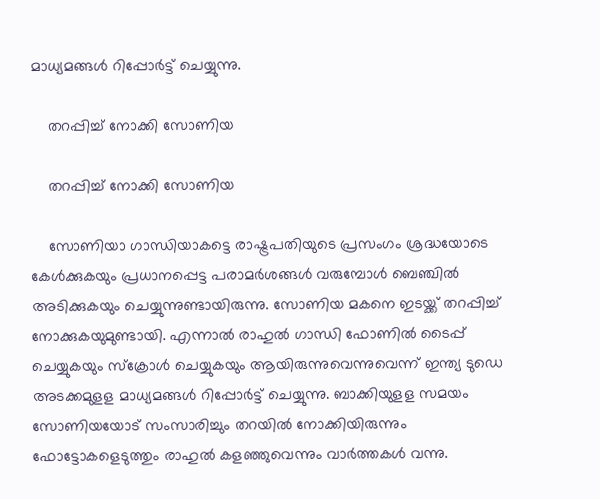മാധ്യമങ്ങള്‍ റിപ്പോര്‍ട്ട് ചെയ്യുന്നു.

    തറപ്പിച്ച് നോക്കി സോണിയ

    തറപ്പിച്ച് നോക്കി സോണിയ

    സോണിയാ ഗാന്ധിയാകട്ടെ രാഷ്ട്രപതിയുടെ പ്രസംഗം ശ്രദ്ധയോടെ കേള്‍ക്കുകയും പ്രധാനപ്പെട്ട പരാമര്‍ശങ്ങള്‍ വരുമ്പോള്‍ ബെഞ്ചില്‍ അടിക്കുകയും ചെയ്യുന്നുണ്ടായിരുന്നു. സോണിയ മകനെ ഇടയ്ക്ക് തറപ്പിച്ച് നോക്കുകയുമുണ്ടായി. എന്നാൽ രാഹുല്‍ ഗാന്ധി ഫോണില്‍ ടൈപ്പ് ചെയ്യുകയും സ്‌ക്രോള്‍ ചെയ്യുകയും ആയിരുന്നുവെന്നുവെന്ന് ഇന്ത്യ ടുഡെ അടക്കമുളള മാധ്യമങ്ങൾ റിപ്പോര്‍ട്ട് ചെയ്യുന്നു. ബാക്കിയുളള സമയം സോണിയയോട് സംസാരിച്ചും തറയില്‍ നോക്കിയിരുന്നും ഫോട്ടോകളെടുത്തും രാഹുല്‍ കളഞ്ഞുവെന്നും വാർത്തകൾ വന്നു.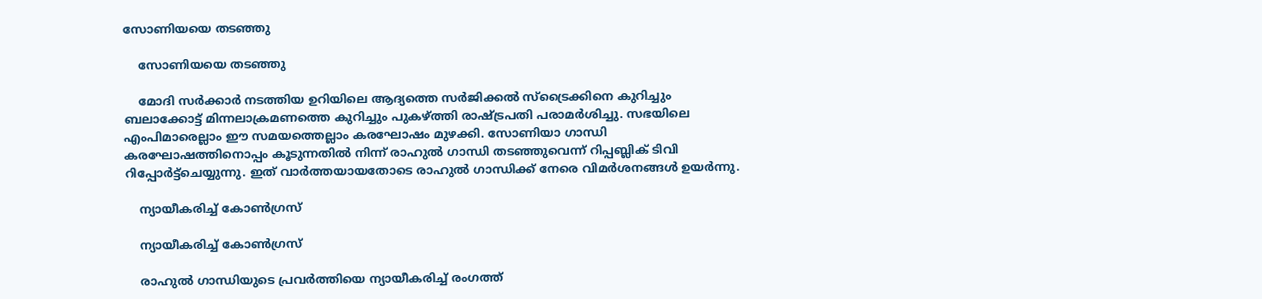സോണിയയെ തടഞ്ഞു

    സോണിയയെ തടഞ്ഞു

    മോദി സർക്കാർ നടത്തിയ ഉറിയിലെ ആദ്യത്തെ സര്‍ജിക്കല്‍ സ്‌ട്രൈക്കിനെ കുറിച്ചും ബലാക്കോട്ട് മിന്നലാക്രമണത്തെ കുറിച്ചും പുകഴ്ത്തി രാഷ്ട്രപതി പരാമര്‍ശിച്ചു. സഭയിലെ എംപിമാരെല്ലാം ഈ സമയത്തെല്ലാം കരഘോഷം മുഴക്കി. സോണിയാ ഗാന്ധി കരഘോഷത്തിനൊപ്പം കൂടുന്നതില്‍ നിന്ന് രാഹുല്‍ ഗാന്ധി തടഞ്ഞുവെന്ന് റിപ്പബ്ലിക് ടിവി റിപ്പോര്‍ട്ട്‌ചെയ്യുന്നു. ഇത് വാർത്തയായതോടെ രാഹുൽ ഗാന്ധിക്ക് നേരെ വിമർശനങ്ങൾ ഉയർന്നു.

    ന്യായീകരിച്ച് കോൺഗ്രസ്

    ന്യായീകരിച്ച് കോൺഗ്രസ്

    രാഹുല്‍ ഗാന്ധിയുടെ പ്രവര്‍ത്തിയെ ന്യായീകരിച്ച് രംഗത്ത്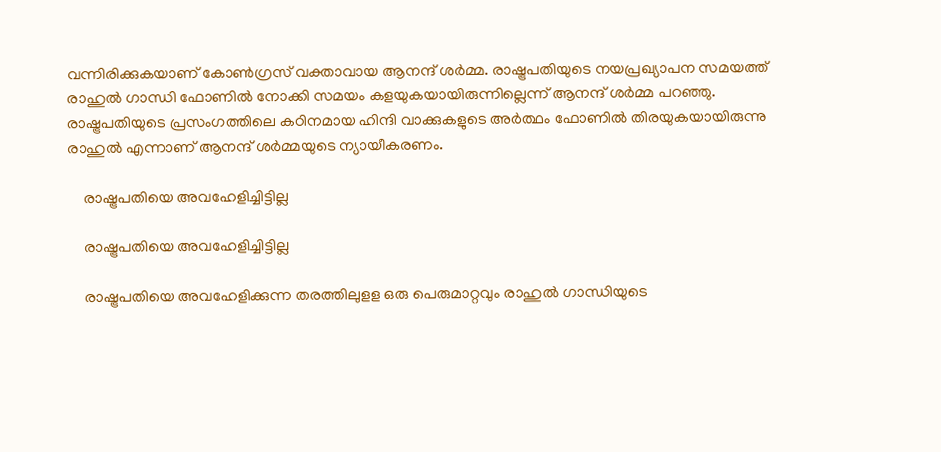വന്നിരിക്കുകയാണ് കോണ്‍ഗ്രസ് വക്താവായ ആനന്ദ് ശര്‍മ്മ. രാഷ്ട്രപതിയുടെ നയപ്രഖ്യാപന സമയത്ത് രാഹുല്‍ ഗാന്ധി ഫോണില്‍ നോക്കി സമയം കളയുകയായിരുന്നില്ലെന്ന് ആനന്ദ് ശര്‍മ്മ പറഞ്ഞു. രാഷ്ട്രപതിയുടെ പ്രസംഗത്തിലെ കഠിനമായ ഹിന്ദി വാക്കുകളുടെ അര്‍ത്ഥം ഫോണില്‍ തിരയുകയായിരുന്നു രാഹുല്‍ എന്നാണ് ആനന്ദ് ശര്‍മ്മയുടെ ന്യായീകരണം.

    രാഷ്ട്രപതിയെ അവഹേളിച്ചിട്ടില്ല

    രാഷ്ട്രപതിയെ അവഹേളിച്ചിട്ടില്ല

    രാഷ്ട്രപതിയെ അവഹേളിക്കുന്ന തരത്തിലുളള ഒരു പെരുമാറ്റവും രാഹുല്‍ ഗാന്ധിയുടെ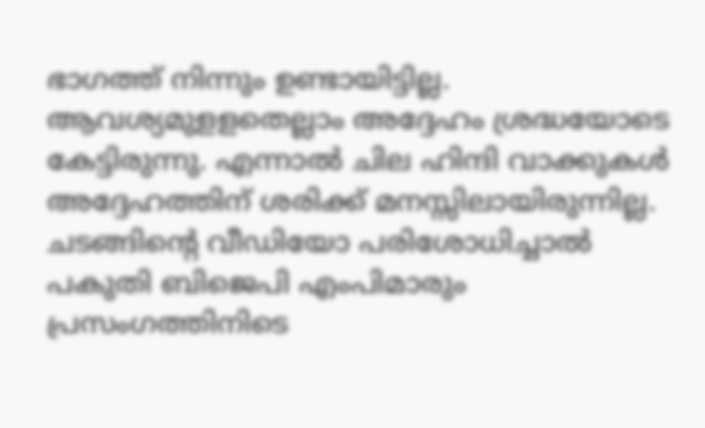ഭാഗത്ത് നിന്നും ഉണ്ടായിട്ടില്ല. ആവശ്യമുളളതെല്ലാം അദ്ദേഹം ശ്രദ്ധയോടെ കേട്ടിരുന്നു. എന്നാല്‍ ചില ഹിന്ദി വാക്കുകള്‍ അദ്ദേഹത്തിന് ശരിക്ക് മനസ്സിലായിരുന്നില്ല. ചടങ്ങിന്റെ വീഡിയോ പരിശോധിച്ചാല്‍ പകുതി ബിജെപി എംപിമാരും പ്രസംഗത്തിനിടെ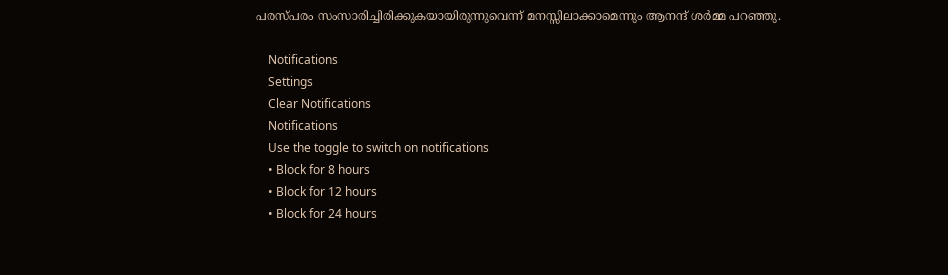പരസ്പരം സംസാരിച്ചിരിക്കുകയായിരുന്നുവെന്ന് മനസ്സിലാക്കാമെന്നും ആനന്ദ് ശര്‍മ്മ പറഞ്ഞു.

    Notifications
    Settings
    Clear Notifications
    Notifications
    Use the toggle to switch on notifications
    • Block for 8 hours
    • Block for 12 hours
    • Block for 24 hours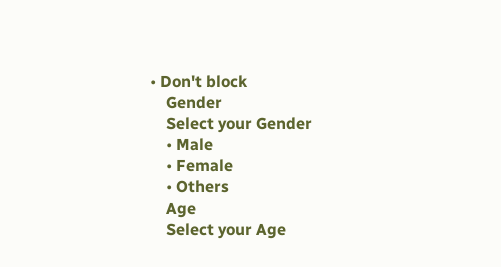• Don't block
    Gender
    Select your Gender
    • Male
    • Female
    • Others
    Age
    Select your Age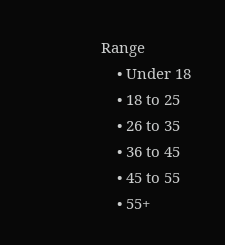Range
    • Under 18
    • 18 to 25
    • 26 to 35
    • 36 to 45
    • 45 to 55
    • 55+